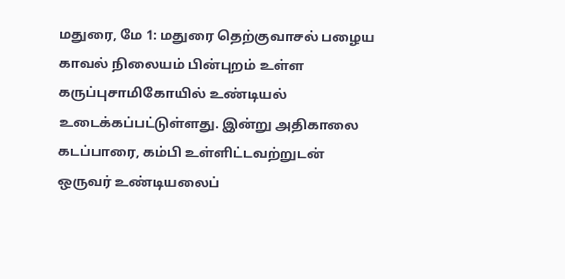மதுரை, மே 1: மதுரை தெற்குவாசல் பழைய காவல் நிலையம் பின்புறம் உள்ள கருப்புசாமிகோயில் உண்டியல் உடைக்கப்பட்டுள்ளது. இன்று அதிகாலை கடப்பாரை, கம்பி உள்ளிட்டவற்றுடன் ஒருவர் உண்டியலைப்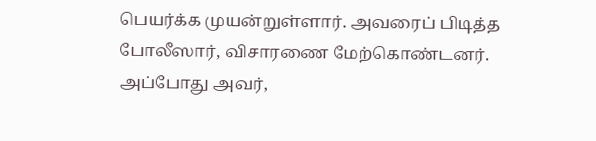பெயர்க்க முயன்றுள்ளார். அவரைப் பிடித்த போலீஸார், விசாரணை மேற்கொண்டனர். அப்போது அவர்,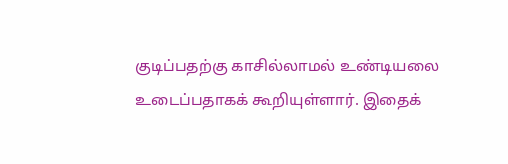குடிப்பதற்கு காசில்லாமல் உண்டியலை உடைப்பதாகக் கூறியுள்ளார். இதைக்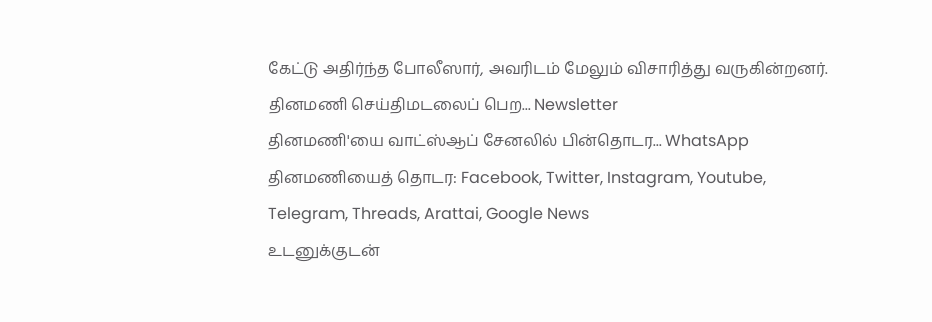கேட்டு அதிர்ந்த போலீஸார், அவரிடம் மேலும் விசாரித்து வருகின்றனர்.
தினமணி செய்திமடலைப் பெற... Newsletter
தினமணி'யை வாட்ஸ்ஆப் சேனலில் பின்தொடர... WhatsApp
தினமணியைத் தொடர: Facebook, Twitter, Instagram, Youtube, Telegram, Threads, Arattai, Google News
உடனுக்குடன்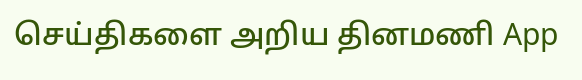செய்திகளை அறிய தினமணி App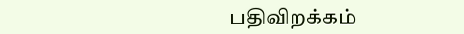பதிவிறக்கம்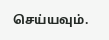செய்யவும்.